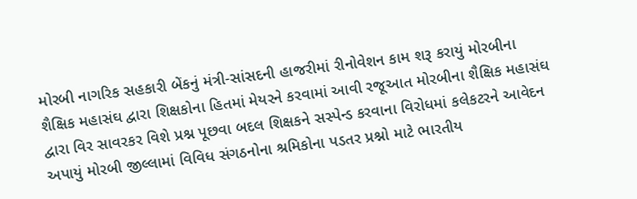મોરબી નાગરિક સહકારી બેંકનું મંત્રી-સાંસદની હાજરીમાં રીનોવેશન કામ શરૂ કરાયું મોરબીના શૈક્ષિક મહાસંઘ દ્વારા શિક્ષકોના હિતમાં મેયરને કરવામાં આવી રજૂઆત મોરબીના શૈક્ષિક મહાસંઘ દ્વારા વિર સાવરકર વિશે પ્રશ્ન પૂછવા બદલ શિક્ષકને સસ્પેન્ડ કરવાના વિરોધમાં કલેકટરને આવેદન અપાયું મોરબી જીલ્લામાં વિવિધ સંગઠનોના શ્રમિકોના પડતર પ્રશ્નો માટે ભારતીય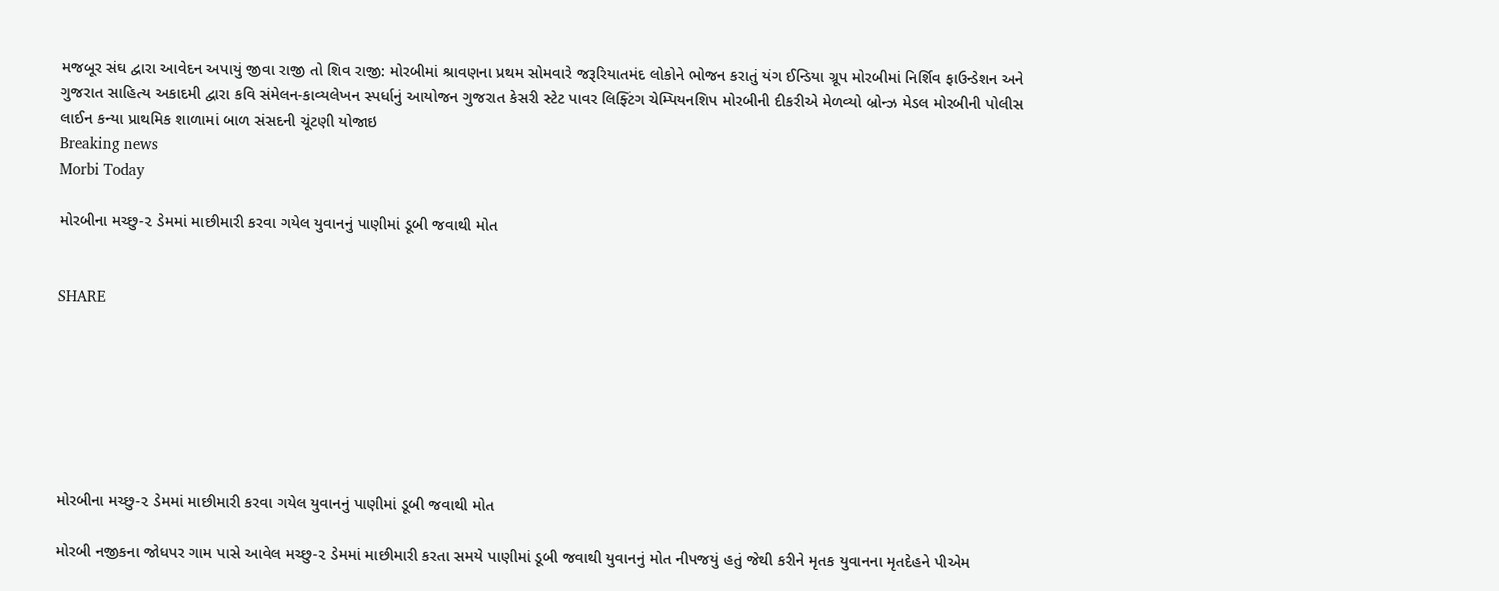મજબૂર સંઘ દ્વારા આવેદન અપાયું જીવા રાજી તો શિવ રાજી: મોરબીમાં શ્રાવણના પ્રથમ સોમવારે જરૂરિયાતમંદ લોકોને ભોજન કરાતું યંગ ઈન્ડિયા ગ્રૂપ મોરબીમાં નિર્શિવ ફાઉન્ડેશન અને ગુજરાત સાહિત્ય અકાદમી દ્વારા કવિ સંમેલન-કાવ્યલેખન સ્પર્ધાનું આયોજન ગુજરાત કેસરી સ્ટેટ પાવર લિફ્ટિંગ ચેમ્પિયનશિપ મોરબીની દીકરીએ મેળવ્યો બ્રોન્ઝ મેડલ મોરબીની પોલીસ લાઈન કન્યા પ્રાથમિક શાળામાં બાળ સંસદની ચૂંટણી યોજાઇ
Breaking news
Morbi Today

મોરબીના મચ્છુ-૨ ડેમમાં માછીમારી કરવા ગયેલ યુવાનનું પાણીમાં ડૂબી જવાથી મોત


SHARE







મોરબીના મચ્છુ-૨ ડેમમાં માછીમારી કરવા ગયેલ યુવાનનું પાણીમાં ડૂબી જવાથી મોત

મોરબી નજીકના જોધપર ગામ પાસે આવેલ મચ્છુ-૨ ડેમમાં માછીમારી કરતા સમયે પાણીમાં ડૂબી જવાથી યુવાનનું મોત નીપજયું હતું જેથી કરીને મૃતક યુવાનના મૃતદેહને પીએમ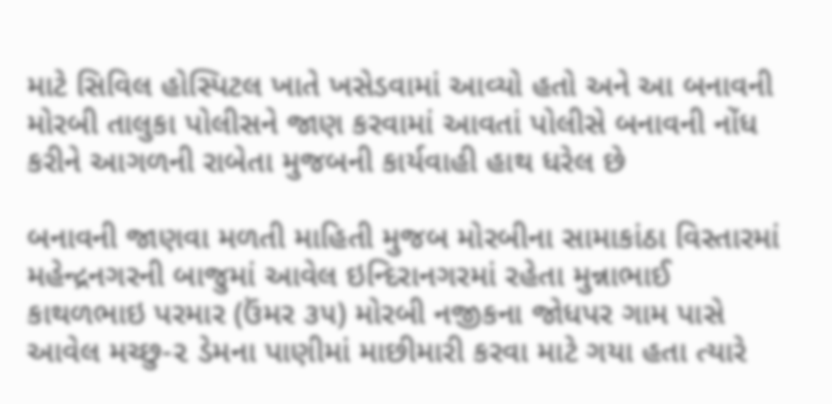માટે સિવિલ હોસ્પિટલ ખાતે ખસેડવામાં આવ્યો હતો અને આ બનાવની મોરબી તાલુકા પોલીસને જાણ કરવામાં આવતાં પોલીસે બનાવની નોંધ કરીને આગળની રાબેતા મુજબની કાર્યવાહી હાથ ધરેલ છે

બનાવની જાણવા મળતી માહિતી મુજબ મોરબીના સામાકાંઠા વિસ્તારમાં મહેન્દ્રનગરની બાજુમાં આવેલ ઇન્દિરાનગરમાં રહેતા મુન્નાભાઈ કાથળભાઇ પરમાર (ઉંમર ૩૫) મોરબી નજીકના જોધપર ગામ પાસે આવેલ મચ્છુ-૨ ડેમના પાણીમાં માછીમારી કરવા માટે ગયા હતા ત્યારે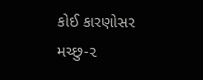કોઈ કારણોસર મચ્છુ-૨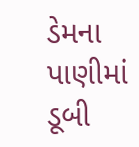ડેમના પાણીમાં ડૂબી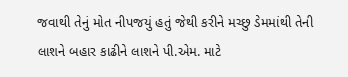જવાથી તેનું મોત નીપજયું હતું જેથી કરીને મચ્છુ ડેમમાંથી તેની લાશને બહાર કાઢીને લાશને પી.એમ. માટે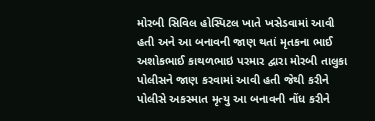મોરબી સિવિલ હોસ્પિટલ ખાતે ખસેડવામાં આવી હતી અને આ બનાવની જાણ થતાં મૃતકના ભાઈ અશોકભાઈ કાથળભાઇ પરમાર દ્વારા મોરબી તાલુકા પોલીસને જાણ કરવામાં આવી હતી જેથી કરીને પોલીસે અકસ્માત મૃત્યુ આ બનાવની નોંધ કરીને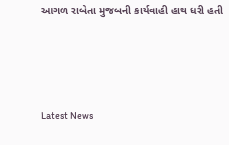આગળ રાબેતા મુજબની કાર્યવાહી હાથ ધરી હતી






Latest News